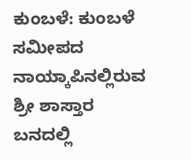ಕುಂಬಳೆ: ಕುಂಬಳೆ ಸಮೀಪದ ನಾಯ್ಕಾಪಿನಲ್ಲಿರುವ ಶ್ರೀ ಶಾಸ್ತಾರ ಬನದಲ್ಲಿ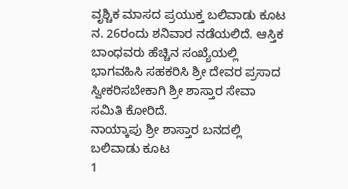ವೃಶ್ಚಿಕ ಮಾಸದ ಪ್ರಯುಕ್ತ ಬಲಿವಾಡು ಕೂಟ ನ. 26ರಂದು ಶನಿವಾರ ನಡೆಯಲಿದೆ. ಆಸ್ತಿಕ ಬಾಂಧವರು ಹೆಚ್ಚಿನ ಸಂಖ್ಯೆಯಲ್ಲಿ ಭಾಗವಹಿಸಿ ಸಹಕರಿಸಿ ಶ್ರೀ ದೇವರ ಪ್ರಸಾದ ಸ್ವೀಕರಿಸಬೇಕಾಗಿ ಶ್ರೀ ಶಾಸ್ತಾರ ಸೇವಾ ಸಮಿತಿ ಕೋರಿದೆ.
ನಾಯ್ಕಾಪು ಶ್ರೀ ಶಾಸ್ತಾರ ಬನದಲ್ಲಿ ಬಲಿವಾಡು ಕೂಟ
1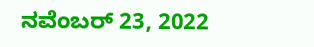ನವೆಂಬರ್ 23, 2022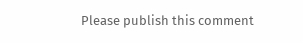Please publish this comment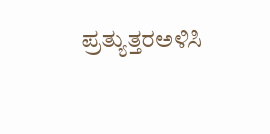ಪ್ರತ್ಯುತ್ತರಅಳಿಸಿ